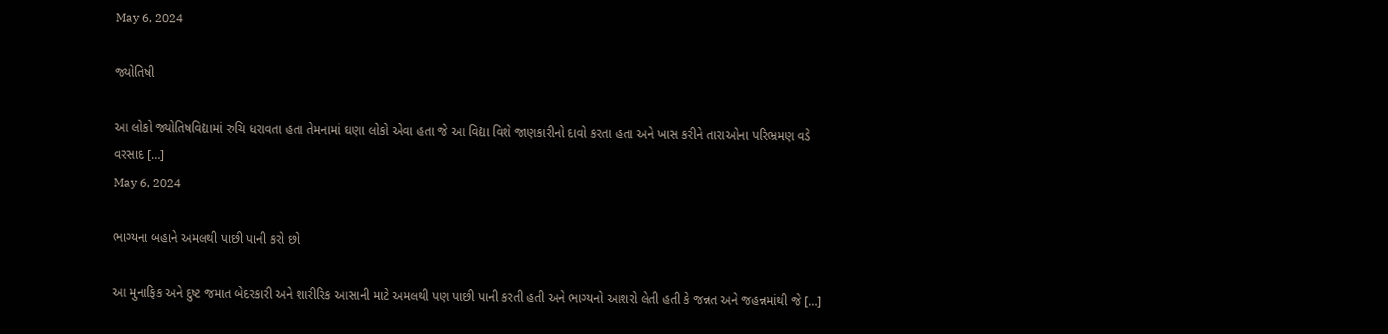May 6, 2024

જ્યોતિષી

આ લોકો જ્યોતિષવિદ્યામાં રુચિ ધરાવતા હતા તેમનામાં ઘણા લોકો એવા હતા જે આ વિદ્યા વિશે જાણકારીનો દાવો કરતા હતા અને ખાસ કરીને તારાઓના પરિભ્રમણ વડે વરસાદ […]
May 6, 2024

ભાગ્યના બહાને અમલથી પાછી પાની કરો છો

આ મુનાફિક અને દુષ્ટ જમાત બેદરકારી અને શારીરિક આસાની માટે અમલથી પણ પાછી પાની કરતી હતી અને ભાગ્યનો આશરો લેતી હતી કે જન્નત અને જહન્નમાંથી જે […]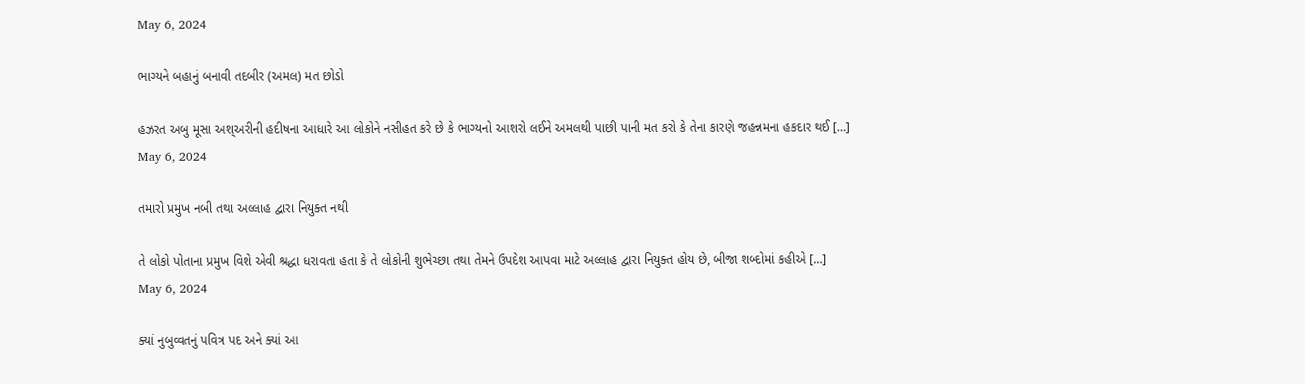May 6, 2024

ભાગ્યને બહાનું બનાવી તદબીર (અમલ) મત છોડો

હઝરત અબુ મૂસા અશ્અરીની હદીષના આધારે આ લોકોને નસીહત કરે છે કે ભાગ્યનો આશરો લઈને અમલથી પાછી પાની મત કરો કે તેના કારણે જહન્નમના હકદાર થઈ […]
May 6, 2024

તમારો પ્રમુખ નબી તથા અલ્લાહ દ્વારા નિયુક્ત નથી

તે લોકો પોતાના પ્રમુખ વિશે એવી શ્રદ્ધા ધરાવતા હતા કે તે લોકોની શુભેચ્છા તથા તેમને ઉપદેશ આપવા માટે અલ્લાહ દ્વારા નિયુક્ત હોય છે, બીજા શબ્દોમાં કહીએ […]
May 6, 2024

ક્યાં નુબુવ્વતનું પવિત્ર પદ અને ક્યાં આ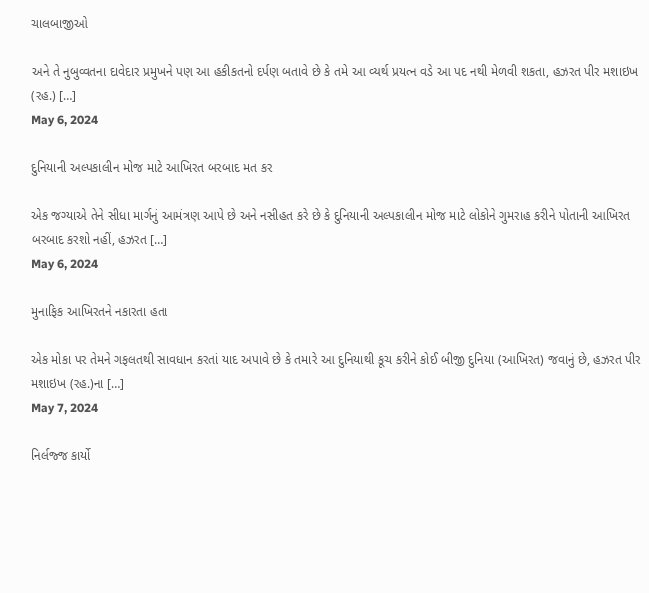ચાલબાજીઓ

અને તે નુબુવ્વતના દાવેદાર પ્રમુખને પણ આ હકીકતનો દર્પણ બતાવે છે કે તમે આ વ્યર્થ પ્રયત્ન વડે આ પદ નથી મેળવી શકતા, હઝરત પીર મશાઇખ (રહ.) […]
May 6, 2024

દુનિયાની અલ્પકાલીન મોજ માટે આખિરત બરબાદ મત કર

એક જગ્યાએ તેને સીધા માર્ગનું આમંત્રણ આપે છે અને નસીહત કરે છે કે દુનિયાની અલ્પકાલીન મોજ માટે લોકોને ગુમરાહ કરીને પોતાની આખિરત બરબાદ કરશો નહીં, હઝરત […]
May 6, 2024

મુનાફિક આખિરતને નકારતા હતા

એક મોકા પર તેમને ગફલતથી સાવધાન કરતાં યાદ અપાવે છે કે તમારે આ દુનિયાથી કૂચ કરીને કોઈ બીજી દુનિયા (આખિરત) જવાનું છે, હઝરત પીર મશાઇખ (રહ.)ના […]
May 7, 2024

નિર્લજ્જ કાર્યો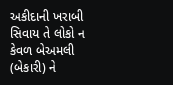અકીદાની ખરાબી સિવાય તે લોકો ન કેવળ બેઅમલી (બેકારી) ને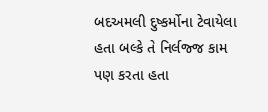બદઅમલી દુષ્કર્મોના ટેવાયેલા હતા બલ્કે તે નિર્લજ્જ કામ પણ કરતા હતા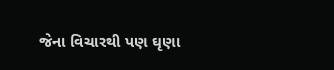જેના વિચારથી પણ ઘૃણા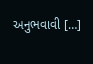અનુભવાવી […]